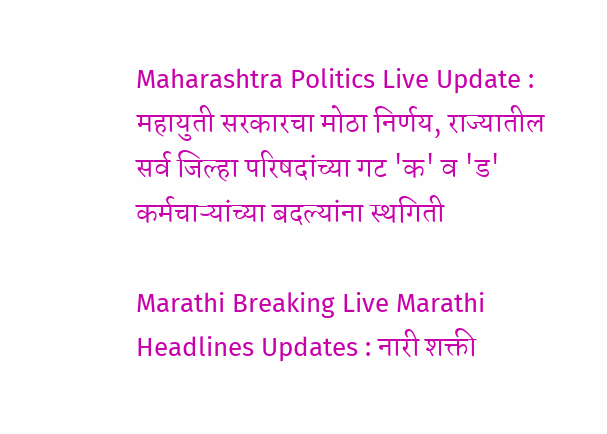Maharashtra Politics Live Update : महायुती सरकारचा मोठा निर्णय, राज्यातील सर्व जिल्हा परिषदांच्या गट 'क' व 'ड' कर्मचाऱ्यांच्या बदल्यांना स्थगिती

Marathi Breaking Live Marathi Headlines Updates : नारी शक्ती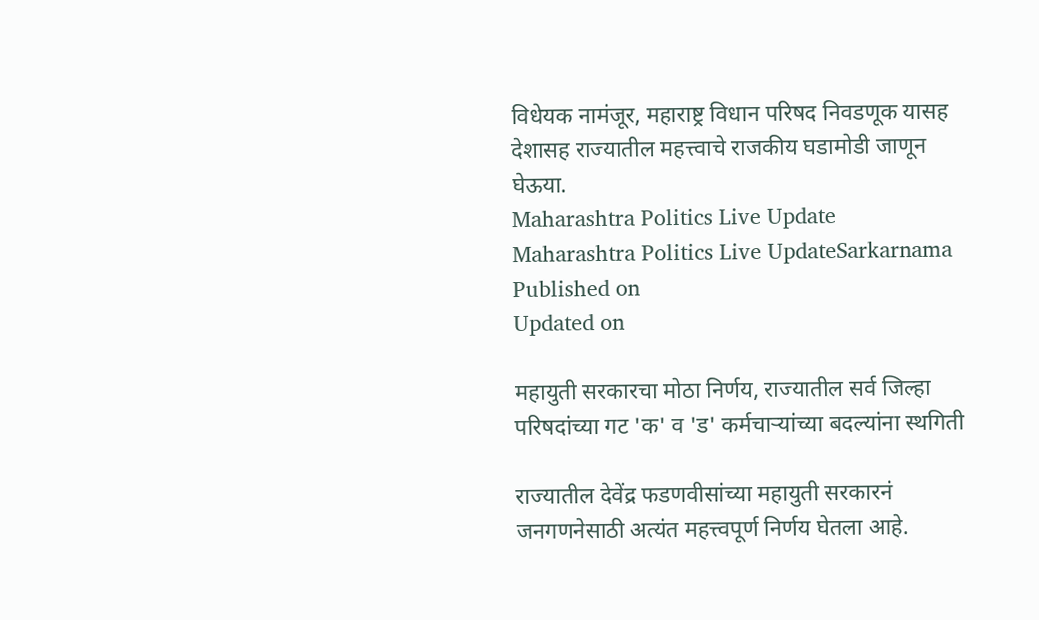विधेयक नामंजूर, महाराष्ट्र विधान परिषद निवडणूक यासह देशासह राज्यातील महत्त्वाचे राजकीय घडामोडी जाणून घेऊया.
Maharashtra Politics Live Update
Maharashtra Politics Live UpdateSarkarnama
Published on
Updated on

महायुती सरकारचा मोठा निर्णय, राज्यातील सर्व जिल्हा परिषदांच्या गट 'क' व 'ड' कर्मचाऱ्यांच्या बदल्यांना स्थगिती

राज्यातील देवेंद्र फडणवीसांच्या महायुती सरकारनं जनगणनेसाठी अत्यंत महत्त्वपूर्ण निर्णय घेतला आहे.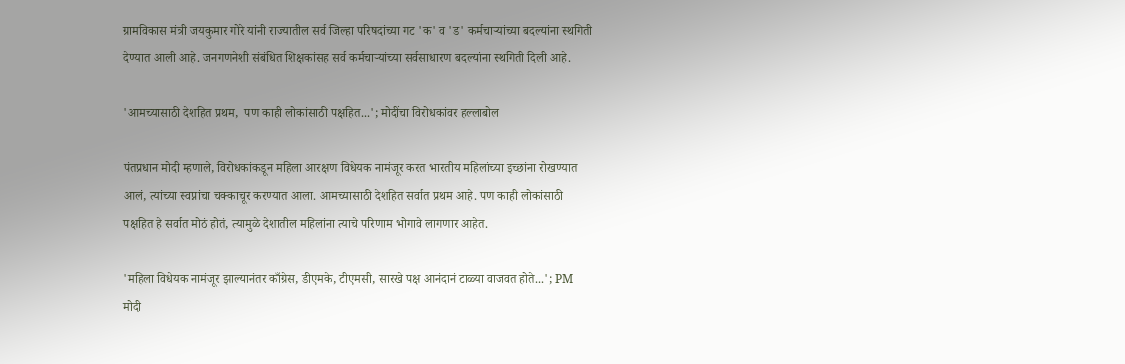ग्रामविकास मंत्री जयकुमार गोरे यांनी राज्यातील सर्व जिल्हा परिषदांच्या गट 'क' व 'ड' कर्मचाऱ्यांच्या बदल्यांना स्थगिती देण्यात आली आहे. जनगणनेशी संबंधित शिक्षकांसह सर्व कर्मचाऱ्यांच्या सर्वसाधारण बदल्यांना स्थगिती दिली आहे.

'आमच्यासाठी देशहित प्रथम,  पण काही लोकांसाठी पक्षहित...'; मोदींचा विरोधकांवर हल्लाबोल

पंतप्रधान मोदी म्हणाले, विरोधकांकडून महिला आरक्षण विधेयक नामंजूर करत भारतीय महिलांच्या इच्छांना रोखण्यात आलं, त्यांच्या स्वप्नांचा चक्काचूर करण्यात आला. आमच्यासाठी देशहित सर्वात प्रथम आहे. पण काही लोकांसाठी पक्षहित हे सर्वात मोठं होतं, त्यामुळे देशातील महिलांना त्याचे परिणाम भोगावे लागणार आहेत.

'महिला विधेयक नामंजूर झाल्यानंतर काँग्रेस, डीएमके, टीएमसी, सारखे पक्ष आनंदानं टाळ्या वाजवत होते...'; PM मोदी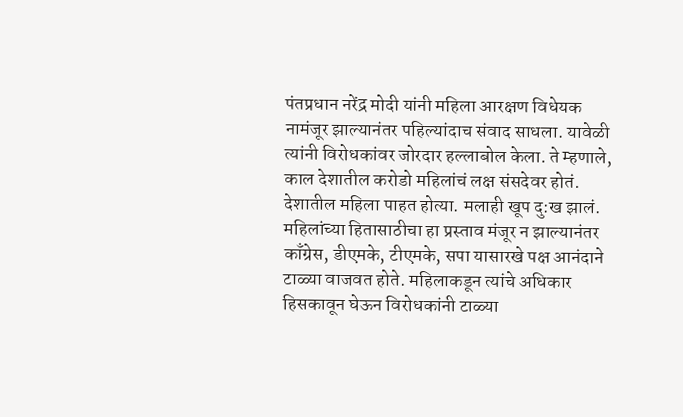पंतप्रधान नरेंद्र मोदी यांनी महिला आरक्षण विधेयक नामंजूर झाल्यानंतर पहिल्यांदाच संवाद साधला. यावेळी त्यांनी विरोधकांवर जोरदार हल्लाबोल केला. ते म्हणाले, काल देशातील करोडो महिलांचं लक्ष संसदेवर होतं. देशातील महिला पाहत होत्या. मलाही खूप दु:ख झालं. महिलांच्या हितासाठीचा हा प्रस्ताव मंजूर न झाल्यानंतर काँग्रेस, डीएमके, टीएमके, सपा यासारखे पक्ष आनंदाने टाळ्या वाजवत होते. महिलाकडून त्यांचे अधिकार हिसकावून घेऊन विरोधकांनी टाळ्या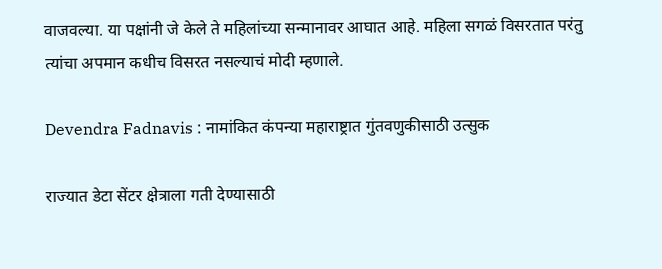वाजवल्या. या पक्षांनी जे केले ते महिलांच्या सन्मानावर आघात आहे. महिला सगळं विसरतात परंतु त्यांचा अपमान कधीच विसरत नसल्याचं मोदी म्हणाले.

Devendra Fadnavis : नामांकित कंपन्या महाराष्ट्रात गुंतवणुकीसाठी उत्सुक

राज्यात डेटा सेंटर क्षेत्राला गती देण्यासाठी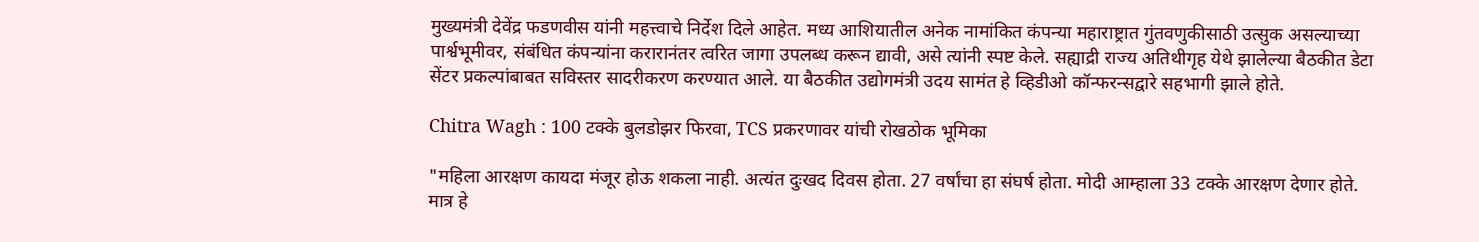मुख्यमंत्री देवेंद्र फडणवीस यांनी महत्त्वाचे निर्देश दिले आहेत. मध्य आशियातील अनेक नामांकित कंपन्या महाराष्ट्रात गुंतवणुकीसाठी उत्सुक असल्याच्या पार्श्वभूमीवर, संबंधित कंपन्यांना करारानंतर त्वरित जागा उपलब्ध करून द्यावी, असे त्यांनी स्पष्ट केले. सह्याद्री राज्य अतिथीगृह येथे झालेल्या बैठकीत डेटा सेंटर प्रकल्पांबाबत सविस्तर सादरीकरण करण्यात आले. या बैठकीत उद्योगमंत्री उदय सामंत हे व्हिडीओ कॉन्फरन्सद्वारे सहभागी झाले होते.

Chitra Wagh : 100 टक्के बुलडोझर फिरवा, TCS प्रकरणावर यांची रोखठोक भूमिका

"महिला आरक्षण कायदा मंजूर होऊ शकला नाही. अत्यंत दुःखद दिवस होता. 27 वर्षांचा हा संघर्ष होता. मोदी आम्हाला 33 टक्के आरक्षण देणार होते. मात्र हे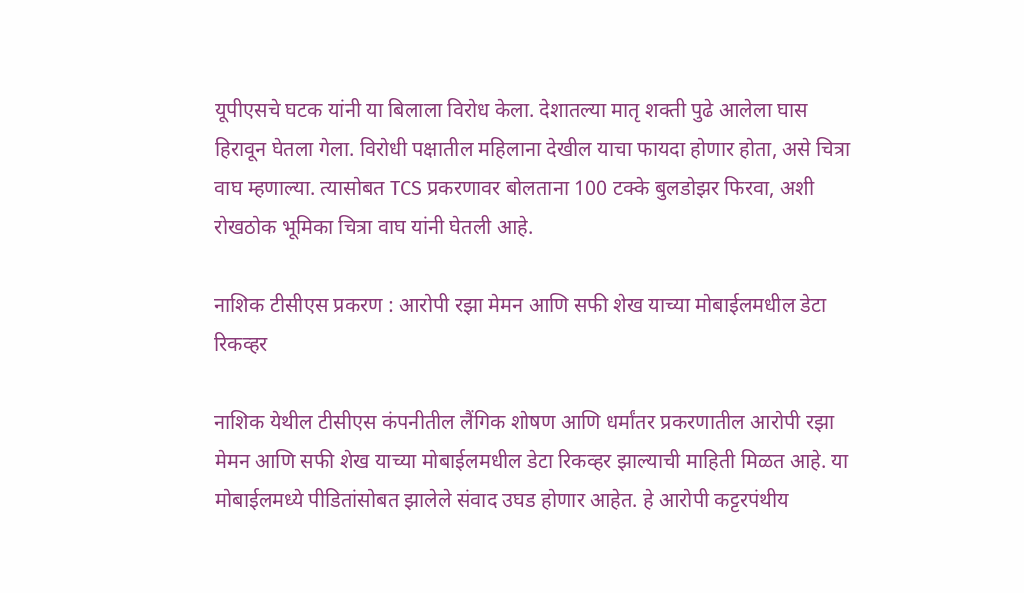यूपीएसचे घटक यांनी या बिलाला विरोध केला. देशातल्या मातृ शक्ती पुढे आलेला घास हिरावून घेतला गेला. विरोधी पक्षातील महिलाना देखील याचा फायदा होणार होता, असे चित्रा वाघ म्हणाल्या. त्यासोबत TCS प्रकरणावर बोलताना 100 टक्के बुलडोझर फिरवा, अशी रोखठोक भूमिका चित्रा वाघ यांनी घेतली आहे.

नाशिक टीसीएस प्रकरण : आरोपी रझा मेमन आणि सफी शेख याच्या मोबाईलमधील डेटा रिकव्हर

नाशिक येथील टीसीएस कंपनीतील लैंगिक शोषण आणि धर्मांतर प्रकरणातील आरोपी रझा मेमन आणि सफी शेख याच्या मोबाईलमधील डेटा रिकव्हर झाल्याची माहिती मिळत आहे. या मोबाईलमध्ये पीडितांसोबत झालेले संवाद उघड होणार आहेत. हे आरोपी कट्टरपंथीय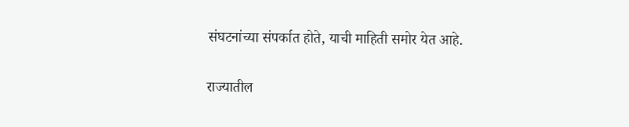संघटनांच्या संपर्कात होते, याची माहिती समोर येत आहे.

राज्यातील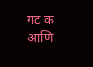गट क आणि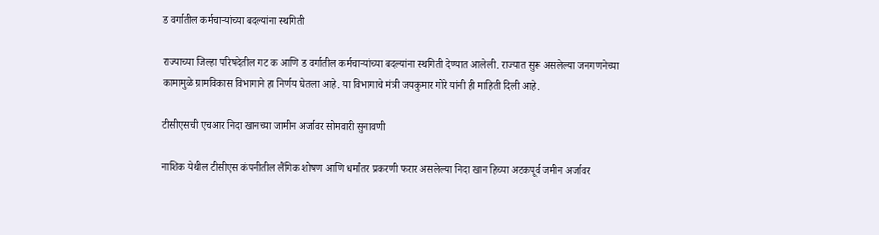ड वर्गातील कर्मचाऱ्यांच्या बदल्यांना स्थगिती

राज्याच्या जिल्हा परिषदेतील गट क आणि ड वर्गातील कर्मचाऱ्यांच्या बदल्यांना स्थगिती देण्यात आलेली. राज्यात सुरू असलेल्या जनगणनेच्या कामामुळे ग्रामविकास विभागाने हा निर्णय घेतला आहे. या विभागाचे मंत्री जयकुमार गोरे यांनी ही माहिती दिली आहे.

टीसीएसची एचआर निदा खानच्या जामीन अर्जावर सोमवारी सुनावणी

नाशिक येथील टीसीएस कंपनीतील लैंगिक शोषण आणि धर्मांतर प्रकरणी फरार असलेल्या निदा खान हिच्या अटकपूर्व जमीन अर्जावर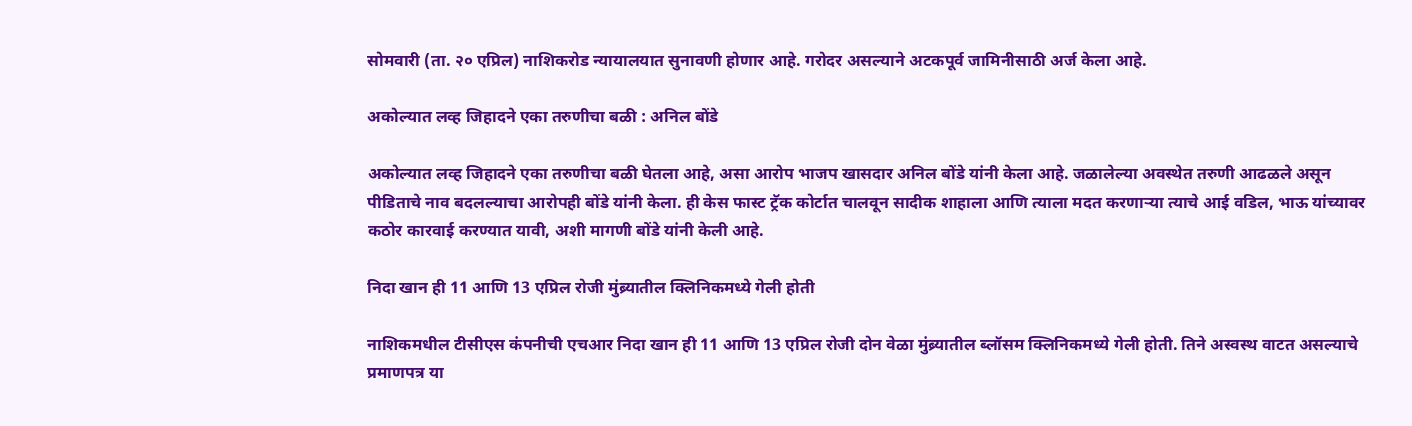सोमवारी (ता. २० एप्रिल) नाशिकरोड न्यायालयात सुनावणी होणार आहे. गरोदर असल्याने अटकपूर्व जामिनीसाठी अर्ज केला आहे.

अकोल्यात लव्ह जिहादने एका तरुणीचा बळी : अनिल बोंडे

अकोल्यात लव्ह जिहादने एका तरुणीचा बळी घेतला आहे, असा आरोप भाजप खासदार अनिल बोंडे यांनी केला आहे. जळालेल्या अवस्थेत तरुणी आढळले असून पीडिताचे नाव बदलल्याचा आरोपही बोंडे यांनी केला. ही केस फास्ट ट्रॅक कोर्टात चालवून सादीक शाहाला आणि त्याला मदत करणाऱ्या त्याचे आई वडिल, भाऊ यांच्यावर कठोर कारवाई करण्यात यावी, अशी मागणी बोंडे यांनी केली आहे.

निदा खान ही 11 आणि 13 एप्रिल रोजी मुंब्र्यातील क्लिनिकमध्ये गेली होती

नाशिकमधील टीसीएस कंपनीची एचआर निदा खान ही 11 आणि 13 एप्रिल रोजी दोन वेळा मुंब्र्यातील ब्लॉसम क्लिनिकमध्ये गेली होती. तिने अस्वस्थ वाटत असल्याचे प्रमाणपत्र या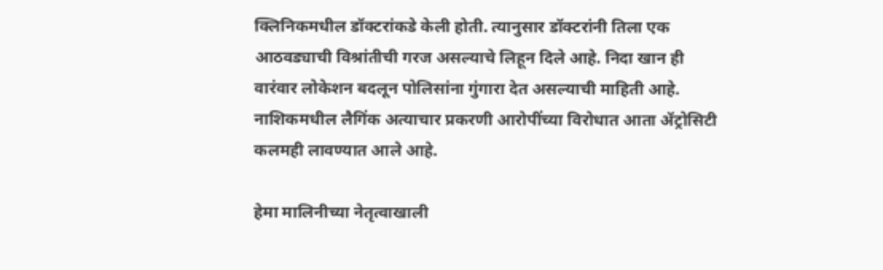क्लिनिकमधील डॉक्टरांकडे केली होती. त्यानुसार डॉक्टरांनी तिला एक आठवड्याची विश्रांतीची गरज असल्याचे लिहून दिले आहे. निदा खान ही वारंवार लोकेशन बदलून पोलिसांना गुंगारा देत असल्याची माहिती आहे. नाशिकमधील लैगिंक अत्याचार प्रकरणी आरोपींच्या विरोधात आता ॲट्रोसिटी कलमही लावण्यात आले आहे.

हेमा मालिनीच्या नेतृत्वाखाली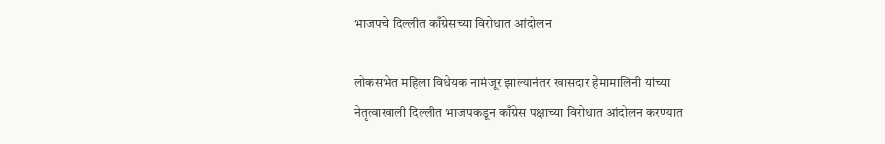भाजपचे दिल्लीत काँग्रेसच्या विरोधात आंदोलन

लोकसभेत महिला विधेयक नामंजूर झाल्यानंतर खासदार हेमामालिनी यांच्या नेतृत्वाखाली दिल्लीत भाजपकडून काँग्रेस पक्षाच्या विरोधात आंदोलन करण्यात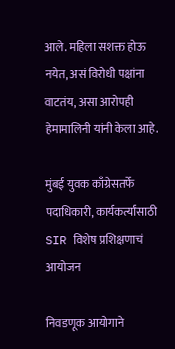आले. महिला सशक्त होऊ नयेत, असं विरोधी पक्षांना वाटतंय, असा आरोपही हेमामालिनी यांनी केला आहे.

मुंबई युवक काँग्रेसतर्फे पदाधिकारी, कार्यकर्त्यांसाठी SIR विशेष प्रशिक्षणाचं आयोजन

निवडणूक आयोगाने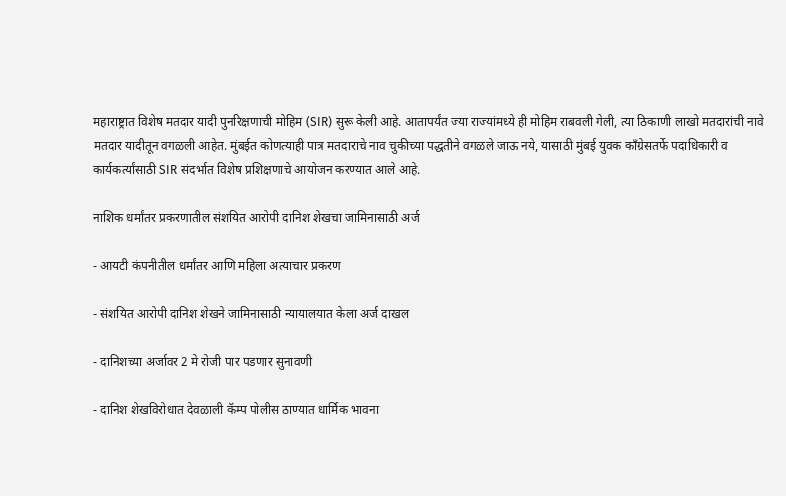महाराष्ट्रात विशेष मतदार यादी पुनरिक्षणाची मोहिम (SIR) सुरू केली आहे. आतापर्यंत ज्या राज्यांमध्ये ही मोहिम राबवली गेली, त्या ठिकाणी लाखो मतदारांची नावे मतदार यादीतून वगळली आहेत. मुंबईत कोणत्याही पात्र मतदाराचे नाव चुकीच्या पद्धतीने वगळले जाऊ नये, यासाठी मुंबई युवक काँग्रेसतर्फे पदाधिकारी व कार्यकर्त्यांसाठी SIR संदर्भात विशेष प्रशिक्षणाचे आयोजन करण्यात आले आहे.

नाशिक धर्मांतर प्रकरणातील संशयित आरोपी दानिश शेखचा जामिनासाठी अर्ज

- आयटी कंपनीतील धर्मांतर आणि महिला अत्याचार प्रकरण

- संशयित आरोपी दानिश शेखने जामिनासाठी न्यायालयात केला अर्ज दाखल

- दानिशच्या अर्जावर 2 मे रोजी पार पडणार सुनावणी

- दानिश शेखविरोधात देवळाली कॅम्प पोलीस ठाण्यात धार्मिक भावना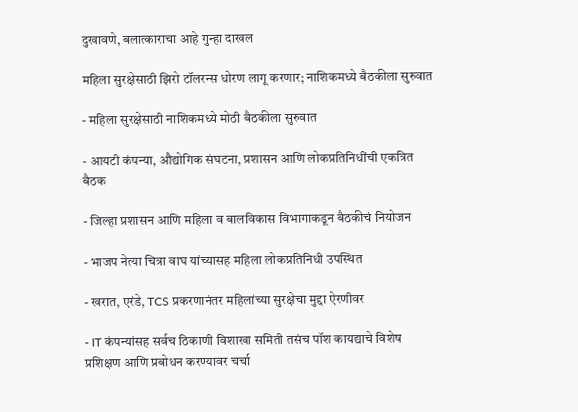दुखावणे, बलात्काराचा आहे गुन्हा दाखल

महिला सुरक्षेसाठी झिरो टॉलरन्स धोरण लागू करणार; नाशिकमध्ये बैठकीला सुरुवात

- महिला सुरक्षेसाठी नाशिकमध्ये मोठी बैठकीला सुरुवात

- आयटी कंपन्या, औद्योगिक संघटना, प्रशासन आणि लोकप्रतिनिधींची एकत्रित बैठक

- जिल्हा प्रशासन आणि महिला व बालविकास विभागाकडून बैठकीचं नियोजन

- भाजप नेत्या चित्रा वाघ यांच्यासह महिला लोकप्रतिनिधी उपस्थित

- खरात, एरंडे, TCS प्रकरणानंतर महिलांच्या सुरक्षेचा मुद्दा ऐरणीवर

- IT कंपन्यांसह सर्वच ठिकाणी विशाखा समिती तसंच पॉश कायद्याचे विशेष प्रशिक्षण आणि प्रबोधन करण्यावर चर्चा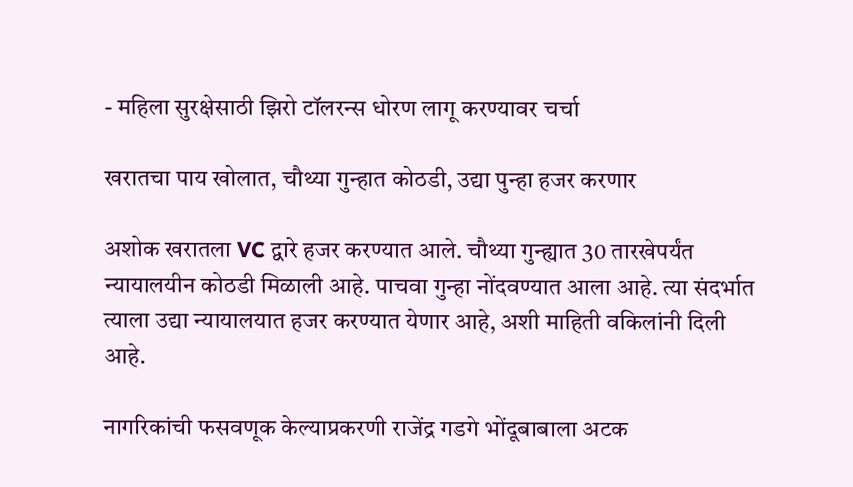- महिला सुरक्षेसाठी झिरो टॉलरन्स धोरण लागू करण्यावर चर्चा

खरातचा पाय खोलात, चौथ्या गुन्हात कोठडी, उद्या पुन्हा हजर करणार

अशोक खरातला VC द्वारे हजर करण्यात आले. चौथ्या गुन्ह्यात 30 तारखेपर्यंत न्यायालयीन कोठडी मिळाली आहे. पाचवा गुन्हा नोंदवण्यात आला आहे. त्या संदर्भात त्याला उद्या न्यायालयात हजर करण्यात येणार आहे, अशी माहिती वकिलांनी दिली आहे.

नागरिकांची फसवणूक केल्याप्रकरणी राजेंद्र गडगे भोंदूबाबाला अटक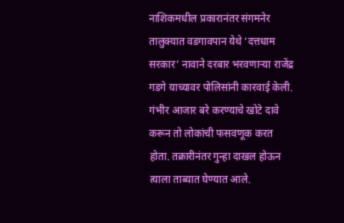नाशिकमधील प्रकारानंतर संगमनेर तालुक्यात वडगावपान येथे ‘दत्तधाम सरकार’ नावाने दरबार भरवणाऱ्या राजेंद्र गडगे याच्यावर पोलिसांनी कारवाई केली. गंभीर आजार बरे करण्याचे खोटे दावे करून तो लोकांची फसवणूक करत होता. तक्रारीनंतर गुन्हा दाखल होऊन त्याला ताब्यात घेण्यात आले.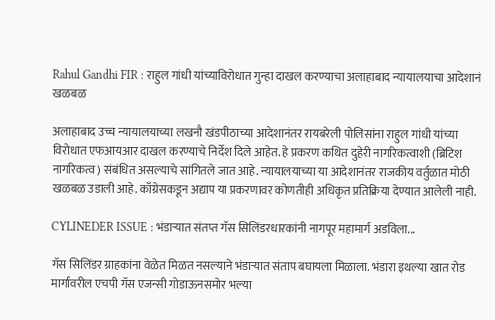Rahul Gandhi FIR : राहुल गांधी यांच्याविरोधात गुन्हा दाखल करण्याचा अलाहाबाद न्यायालयाचा आदेशानं खळबळ

अलाहाबाद उच्च न्यायालयाच्या लखनौ खंडपीठाच्या आदेशानंतर रायबरेली पोलिसांना राहुल गांधी यांच्या विरोधात एफआयआर दाखल करण्याचे निर्देश दिले आहेत. हे प्रकरण कथित दुहेरी नागरिकत्वाशी (ब्रिटिश नागरिकत्व) संबंधित असल्याचे सांगितले जात आहे. न्यायालयाच्या या आदेशानंतर राजकीय वर्तुळात मोठी खळबळ उडाली आहे. काँग्रेसकडून अद्याप या प्रकरणावर कोणतीही अधिकृत प्रतिक्रिया देण्यात आलेली नाही.

CYLINEDER ISSUE : भंडाऱ्यात संतप्त गॅस सिलिंडरधारकांनी नागपूर महामार्ग अडविला...

गॅस सिलिंडर ग्राहकांना वेळेत मिळत नसल्याने भंडाऱ्यात संताप बघायला मिळाला. भंडारा इथल्या खात रोड मार्गावरील एचपी गॅस एजन्सी गोडाऊनसमोर भल्या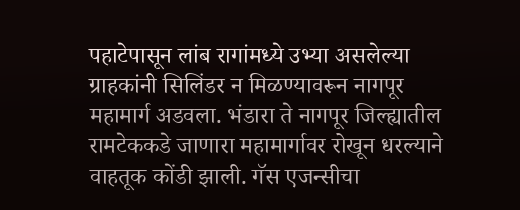पहाटेपासून लांब रागांमध्ये उभ्या असलेल्या ग्राहकांनी सिलिंडर न मिळण्यावरून नागपूर महामार्ग अडवला. भंडारा ते नागपूर जिल्ह्यातील रामटेककडे जाणारा महामार्गावर रोखून धरल्याने वाहतूक कोंडी झाली. गॅस एजन्सीचा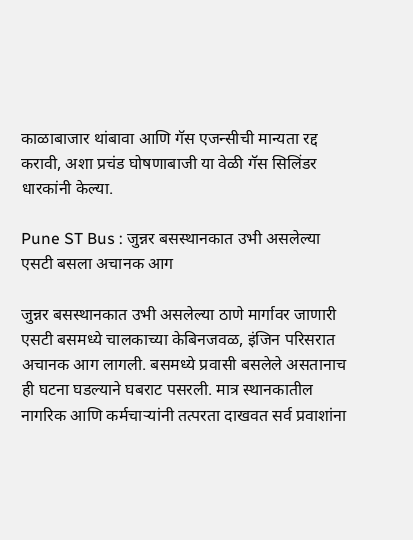काळाबाजार थांबावा आणि गॅस एजन्सीची मान्यता रद्द करावी, अशा प्रचंड घोषणाबाजी या वेळी गॅस सिलिंडर धारकांनी केल्या.

Pune ST Bus : जुन्नर बसस्थानकात उभी असलेल्या एसटी बसला अचानक आग

जुन्नर बसस्थानकात उभी असलेल्या ठाणे मार्गावर जाणारी एसटी बसमध्ये चालकाच्या केबिनजवळ, इंजिन परिसरात अचानक आग लागली. बसमध्ये प्रवासी बसलेले असतानाच ही घटना घडल्याने घबराट पसरली. मात्र स्थानकातील नागरिक आणि कर्मचाऱ्यांनी तत्परता दाखवत सर्व प्रवाशांना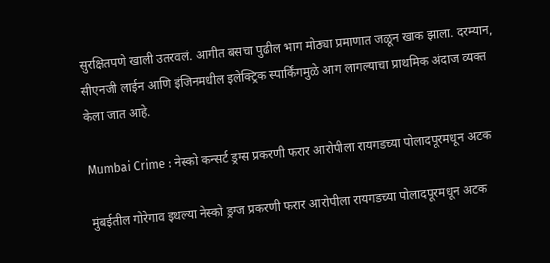सुरक्षितपणे खाली उतरवलं. आगीत बसचा पुढील भाग मोठ्या प्रमाणात जळून खाक झाला. दरम्यान, सीएनजी लाईन आणि इंजिनमधील इलेक्ट्रिक स्पार्किंगमुळे आग लागल्याचा प्राथमिक अंदाज व्यक्त केला जात आहे.

Mumbai Crime : नेस्को कन्सर्ट ड्रग्स प्रकरणी फरार आरोपीला रायगडच्या पोलादपूरमधून अटक

मुंबईतील गोरेगाव इथल्या नेस्को ड्रग्ज प्रकरणी फरार आरोपीला रायगडच्या पोलादपूरमधून अटक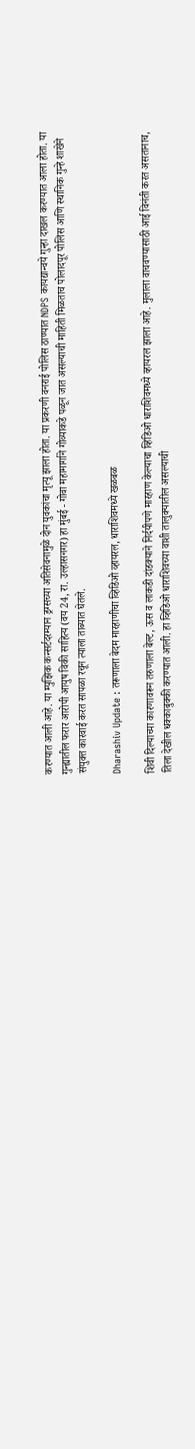करण्यात आली आहे. या म्युझिक कन्सर्टदरम्यान ड्रग्सच्या अतिसेवनामुळे दोन युवकांचा मृत्यू झाला होता. या प्रकरणी वनराई पोलिस ठाण्यात NDPS कायद्यान्वये गुन्हा दाखल करण्यात आला होता. या गुन्ह्यातील फरार आरोपी आयुष विकी साहित्य (वय 24, रा. उल्हासनगर) हा मुंबई - गोवा महामार्गाने गोव्याकडे पळून जात असल्याची माहिती मिळताच पोलादपूर पोलिस आणि स्थानिक गुन्हे शाखेने संयुक्त कारवाई करत सापळा रचून त्याला ताब्यात घेतले.

Dharashiv Update : तरूणाला बेदम मारहाणीचा व्हिडिओ व्हायरल, धाराशिवमध्ये खळबळ

शिवी दिल्याच्या कारणावरून तरुणाला बेल्ट, ऊस व लाकडी दांडक्याने निर्दयीपणे मारहाण केल्याचा व्हिडिओ धाराशिवमध्ये व्हायरल झाला आहे. मुलाला वाचवण्यासाठी आई विनंती करत असतानाच, तिला देखील धक्काबुक्की करण्यात आली. हा व्हिडिओ धाराशिवच्या वाशी तालुक्यातील असल्याची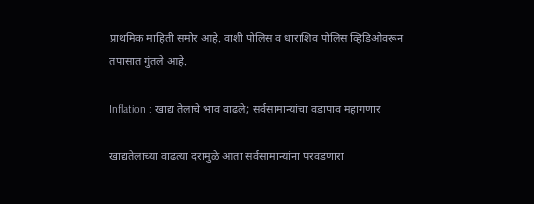प्राथमिक माहिती समोर आहे. वाशी पोलिस व धाराशिव पोलिस व्हिडिओवरून तपासात गुंतले आहे.

Inflation : खाद्य तेलाचे भाव वाढले; सर्वसामान्यांचा वडापाव महागणार

खाद्यतेलाच्या वाढत्या दरामुळे आता सर्वसामान्यांना परवडणारा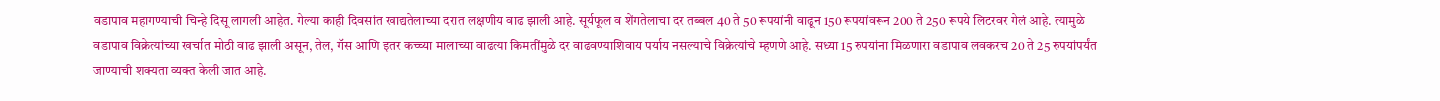वडापाव महागण्याची चिन्हे दिसू लागली आहेत. गेल्या काही दिवसांत खाद्यतेलाच्या दरात लक्षणीय वाढ झाली आहे. सूर्यफूल व शेंगतेलाचा दर तब्बल 40 ते 50 रूपयांनी वाढून 150 रूपयांवरून 200 ते 250 रूपये लिटरवर गेलं आहे. त्यामुळे वडापाव विक्रेत्यांच्या खर्चात मोठी वाढ झाली असून, तेल, गॅस आणि इतर कच्च्या मालाच्या वाढत्या किमतींमुळे दर वाढवण्याशिवाय पर्याय नसल्याचे विक्रेत्यांचे म्हणणे आहे. सध्या 15 रुपयांना मिळणारा वडापाव लवकरच 20 ते 25 रुपयांपर्यंत जाण्याची शक्यता व्यक्त केली जात आहे.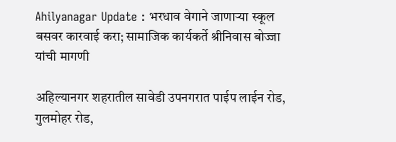Ahilyanagar Update : भरधाव वेगाने जाणाऱ्या स्कूल बसवर कारवाई करा; सामाजिक कार्यकर्ते श्रीनिवास बोज्जा यांची मागणी

अहिल्यानगर शहरातील सावेडी उपनगरात पाईप लाईन रोड, गुलमोहर रोड,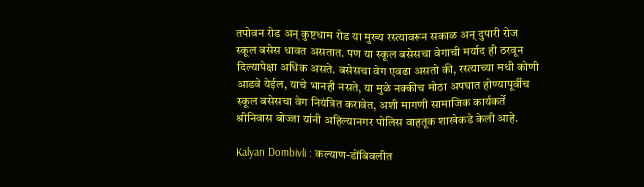तपोवन रोड अन् कुष्टधाम रोड या मुख्य रस्त्यावरून सकाळ अन् दुपारी रोज स्कूल बसेस धावत असतात. पण या स्कूल बसेसचा वेगाची मर्याद ही ठरवून दिल्यापेक्षा अधिक असते. बसेसचा वेग एवढा असतो की, रस्त्याच्या मधी कोणी आडवे येईल, याचे भानही नसते, या मुळे नक्कीच मोठा अपघात होण्यापूर्वीच स्कूल बसेसचा वेग नियंत्रित करावेत, अशी मागणी सामाजिक कार्यकर्ते श्रीनिवास बोज्जा यांनी अहिल्यानगर पोलिस वाहतूक शाखेकडे केली आहे.

Kalyan Dombivli : कल्याण-डोंबिवलीत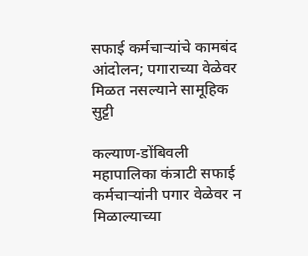सफाई कर्मचाऱ्यांचे कामबंद आंदोलन; पगाराच्या वेळेवर मिळत नसल्याने सामूहिक सुट्टी

कल्याण-डोंबिवली महापालिका कंत्राटी सफाई कर्मचाऱ्यांनी पगार वेळेवर न मिळाल्याच्या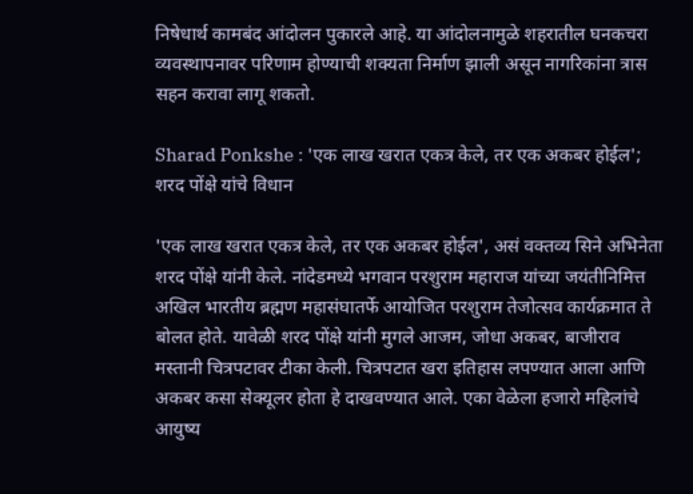निषेधार्थ कामबंद आंदोलन पुकारले आहे. या आंदोलनामुळे शहरातील घनकचरा व्यवस्थापनावर परिणाम होण्याची शक्यता निर्माण झाली असून नागरिकांना त्रास सहन करावा लागू शकतो.

Sharad Ponkshe : 'एक लाख खरात एकत्र केले, तर एक अकबर होईल'; शरद पोंक्षे यांचे विधान

'एक लाख खरात एकत्र केले, तर एक अकबर होईल', असं वक्तव्य सिने अभिनेता शरद पोंक्षे यांनी केले. नांदेडमध्ये भगवान परशुराम महाराज यांच्या जयंतीनिमित्त अखिल भारतीय ब्रह्मण महासंघातर्फे आयोजित परशुराम तेजोत्सव कार्यक्रमात ते बोलत होते. यावेळी शरद पोंक्षे यांनी मुगले आजम, जोधा अकबर, बाजीराव मस्तानी चित्रपटावर टीका केली. चित्रपटात खरा इतिहास लपण्यात आला आणि अकबर कसा सेक्यूलर होता हे दाखवण्यात आले. एका वेळेला हजारो महिलांचे आयुष्य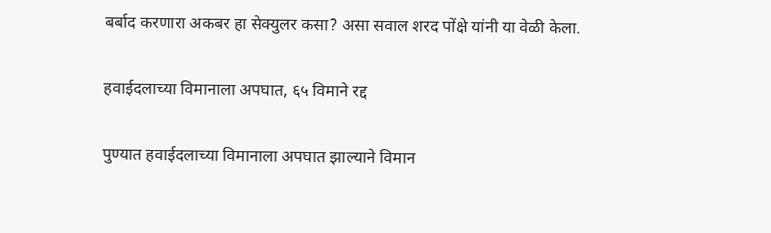बर्बाद करणारा अकबर हा सेक्युलर कसा? असा सवाल शरद पोंक्षे यांनी या वेळी केला.

हवाईदलाच्या विमानाला अपघात, ६५ विमाने रद्द

पुण्यात हवाईदलाच्या विमानाला अपघात झाल्याने विमान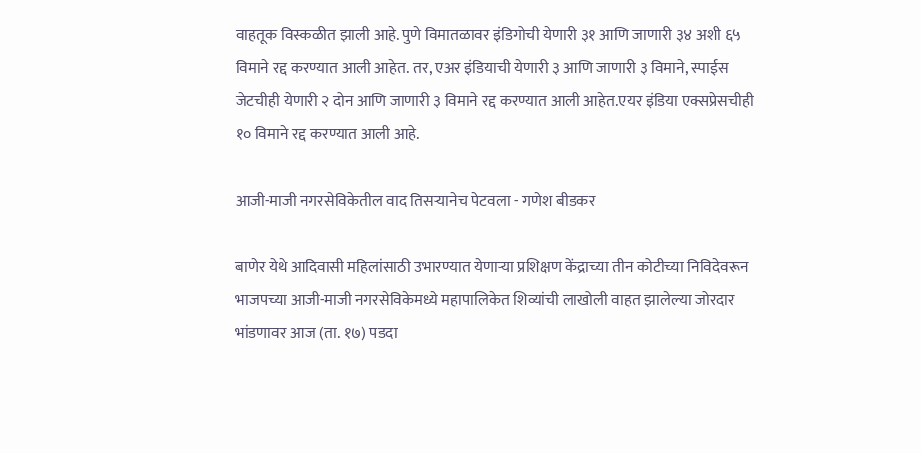वाहतूक विस्कळीत झाली आहे. पुणे विमातळावर इंडिगोची येणारी ३१ आणि जाणारी ३४ अशी ६५ विमाने रद्द करण्यात आली आहेत. तर, एअर इंडियाची येणारी ३ आणि जाणारी ३ विमाने, स्पाईस जेटचीही येणारी २ दोन आणि जाणारी ३ विमाने रद्द करण्यात आली आहेत.एयर इंडिया एक्सप्रेसचीही १० विमाने रद्द करण्यात आली आहे.

आजी-माजी नगरसेविकेतील वाद तिसऱ्यानेच पेटवला - गणेश बीडकर

बाणेर येथे आदिवासी महिलांसाठी उभारण्यात येणाऱ्या प्रशिक्षण केंद्राच्या तीन कोटीच्या निविदेवरून भाजपच्या आजी-माजी नगरसेविकेमध्ये महापालिकेत शिव्यांची लाखोली वाहत झालेल्या जोरदार भांडणावर आज (ता. १७) पडदा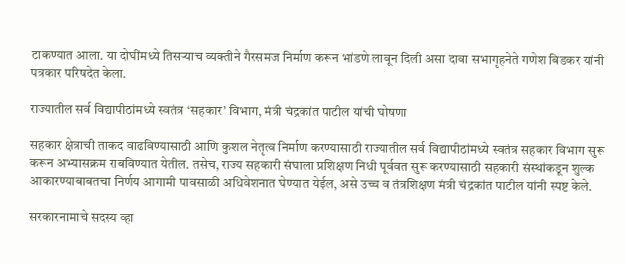टाकण्यात आला. या दोघींमध्ये तिसऱ्याच व्यक्तीने गैरसमज निर्माण करून भांडणे लावून दिली असा दावा सभागृहनेते गणेश बिडकर यांनी पत्रकार परिषदेत केला.

राज्यातील सर्व विद्यापीठांमध्ये स्वतंत्र ‘सहकार’ विभाग, मंत्री चंद्रकांत पाटील यांची घोषणा

सहकार क्षेत्राची ताकद वाढविण्यासाठी आणि कुशल नेतृत्व निर्माण करण्यासाठी राज्यातील सर्व विद्यापीठांमध्ये स्वतंत्र सहकार विभाग सुरू करून अभ्यासक्रम राबविण्यात येतील. तसेच, राज्य सहकारी संघाला प्रशिक्षण निधी पूर्ववत सुरू करण्यासाठी सहकारी संस्थांकडून शुल्क आकारण्याबाबतचा निर्णय आगामी पावसाळी अधिवेशनात घेण्यात येईल, असे उच्च व तंत्रशिक्षण मंत्री चंद्रकांत पाटील यांनी स्पष्ट केले.

सरकारनामाचे सदस्य व्हा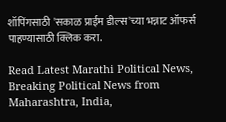शॉपिंगसाठी 'सकाळ प्राईम डील्स'च्या भन्नाट ऑफर्स पाहण्यासाठी क्लिक करा.

Read Latest Marathi Political News, Breaking Political News from Maharashtra, India,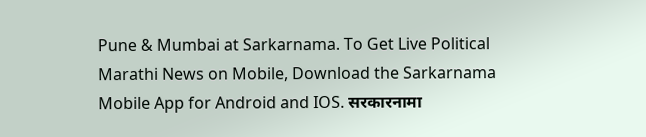Pune & Mumbai at Sarkarnama. To Get Live Political Marathi News on Mobile, Download the Sarkarnama Mobile App for Android and IOS. सरकारनामा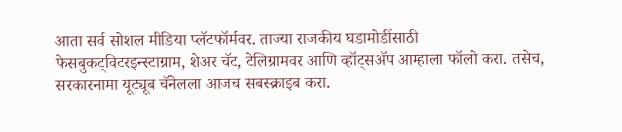आता सर्व सोशल मीडिया प्लॅटफॉर्मवर. ताज्या राजकीय घडामोडींसाठी फेसबुकट्विटरइन्स्टाग्राम, शेअर चॅट, टेलिग्रामवर आणि व्हॉट्सॲप आम्हाला फॉलो करा. तसेच, सरकारनामा यूट्यूब चॅनेलला आजच सबस्क्राइब करा.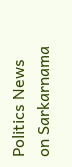Politics News on Sarkarnama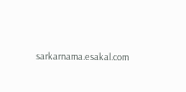sarkarnama.esakal.com